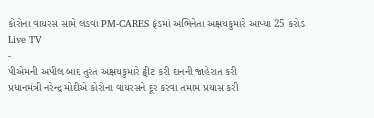કોરોના વાયરસ સામે લડવા PM-CARES ફંડમાં અભિનેતા અક્ષયકુમારે આપ્યા 25 કરોડ
Live TV
-
પીએમની અપીલ બાદ તુરંત અક્ષયકુમારે ટ્વીટ કરી દાનની જાહેરાત કરી
પ્રધાનમંત્રી નરેન્દ્ર મોદીએ કોરોના વાયરસને દૂર કરવા તમામ પ્રયાસ કરી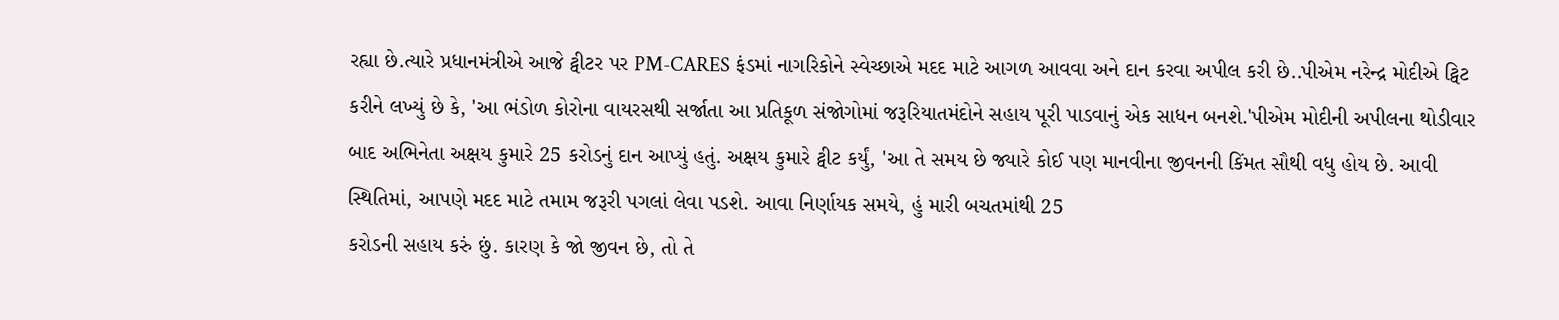રહ્યા છે.ત્યારે પ્રધાનમંત્રીએ આજે ટ્વીટર પર PM-CARES ફંડમાં નાગરિકોને સ્વેચ્છાએ મદદ માટે આગળ આવવા અને દાન કરવા અપીલ કરી છે..પીએમ નરેન્દ્ર મોદીએ ટ્વિટ કરીને લખ્યું છે કે, 'આ ભંડોળ કોરોના વાયરસથી સર્જાતા આ પ્રતિકૂળ સંજોગોમાં જરૂરિયાતમંદોને સહાય પૂરી પાડવાનું એક સાધન બનશે.'પીએમ મોદીની અપીલના થોડીવાર બાદ અભિનેતા અક્ષય કુમારે 25 કરોડનું દાન આપ્યું હતું. અક્ષય કુમારે ટ્વીટ કર્યું, 'આ તે સમય છે જ્યારે કોઈ પણ માનવીના જીવનની કિંમત સૌથી વધુ હોય છે. આવી સ્થિતિમાં, આપણે મદદ માટે તમામ જરૂરી પગલાં લેવા પડશે. આવા નિર્ણાયક સમયે, હું મારી બચતમાંથી 25
કરોડની સહાય કરું છું. કારણ કે જો જીવન છે, તો તે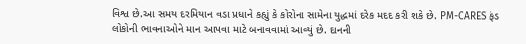વિશ્વ છે.આ સમય દરમિયાન વડા પ્રધાને કહ્યું કે કોરોના સામેના યુદ્ધમાં દરેક મદદ કરી શકે છે. PM-CARES ફંડ લોકોની ભાવનાઓને માન આપવા માટે બનાવવામાં આવ્યું છે. દાનની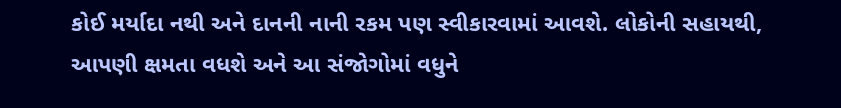કોઈ મર્યાદા નથી અને દાનની નાની રકમ પણ સ્વીકારવામાં આવશે. લોકોની સહાયથી, આપણી ક્ષમતા વધશે અને આ સંજોગોમાં વધુને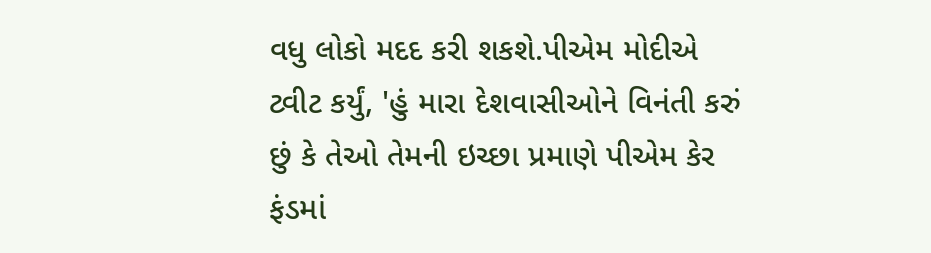વધુ લોકો મદદ કરી શકશે.પીએમ મોદીએ ટ્વીટ કર્યું, 'હું મારા દેશવાસીઓને વિનંતી કરું છું કે તેઓ તેમની ઇચ્છા પ્રમાણે પીએમ કેર ફંડમાં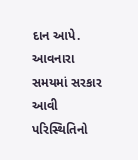દાન આપે. આવનારા સમયમાં સરકાર આવી પરિસ્થિતિનો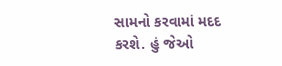સામનો કરવામાં મદદ કરશે. હું જેઓ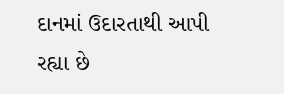દાનમાં ઉદારતાથી આપી રહ્યા છે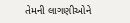તેમની લાગણીઓને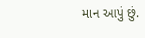માન આપું છું.